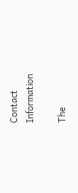Contact Information

The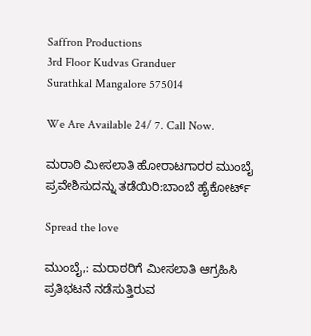Saffron Productions
3rd Floor Kudvas Granduer
Surathkal Mangalore 575014

We Are Available 24/ 7. Call Now.

ಮರಾಠಿ ಮೀಸಲಾತಿ ಹೋರಾಟಗಾರರ ಮುಂಬೈ ಪ್ರವೇಶಿಸುದನ್ನು ತಡೆಯಿರಿ:ಬಾಂಬೆ ಹೈಕೋರ್ಟ್

Spread the love

ಮುಂಬೈ,: ಮರಾಠರಿಗೆ ಮೀಸಲಾತಿ ಆಗ್ರಹಿಸಿ ಪ್ರತಿಭಟನೆ ನಡೆಸುತ್ತಿರುವ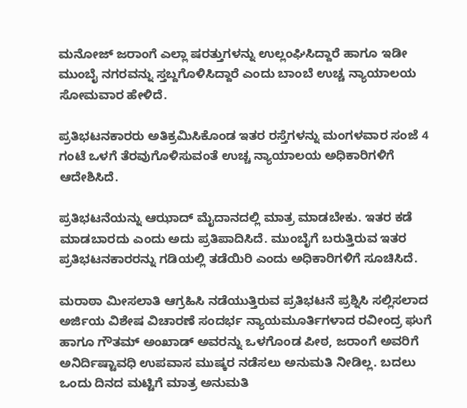ಮನೋಜ್ ಜರಾಂಗೆ ಎಲ್ಲಾ ಷರತ್ತುಗಳನ್ನು ಉಲ್ಲಂಘಿಸಿದ್ದಾರೆ ಹಾಗೂ ಇಡೀ ಮುಂಬೈ ನಗರವನ್ನು ಸ್ತಬ್ದಗೊಳಿಸಿದ್ದಾರೆ ಎಂದು ಬಾಂಬೆ ಉಚ್ಚ ನ್ಯಾಯಾಲಯ ಸೋಮವಾರ ಹೇಳಿದೆ.

ಪ್ರತಿಭಟನಕಾರರು ಅತಿಕ್ರಮಿಸಿಕೊಂಡ ಇತರ ರಸ್ತೆಗಳನ್ನು ಮಂಗಳವಾರ ಸಂಜೆ 4 ಗಂಟೆ ಒಳಗೆ ತೆರವುಗೊಳಿಸುವಂತೆ ಉಚ್ಚ ನ್ಯಾಯಾಲಯ ಅಧಿಕಾರಿಗಳಿಗೆ ಆದೇಶಿಸಿದೆ.

ಪ್ರತಿಭಟನೆಯನ್ನು ಆಝಾದ್ ಮೈದಾನದಲ್ಲಿ ಮಾತ್ರ ಮಾಡಬೇಕು. ಇತರ ಕಡೆ ಮಾಡಬಾರದು ಎಂದು ಅದು ಪ್ರತಿಪಾದಿಸಿದೆ. ಮುಂಬೈಗೆ ಬರುತ್ತಿರುವ ಇತರ ಪ್ರತಿಭಟನಕಾರರನ್ನು ಗಡಿಯಲ್ಲಿ ತಡೆಯಿರಿ ಎಂದು ಅಧಿಕಾರಿಗಳಿಗೆ ಸೂಚಿಸಿದೆ.

ಮರಾಠಾ ಮೀಸಲಾತಿ ಆಗ್ರಹಿಸಿ ನಡೆಯುತ್ತಿರುವ ಪ್ರತಿಭಟನೆ ಪ್ರಶ್ನಿಸಿ ಸಲ್ಲಿಸಲಾದ ಅರ್ಜಿಯ ವಿಶೇಷ ವಿಚಾರಣೆ ಸಂದರ್ಭ ನ್ಯಾಯಮೂರ್ತಿಗಳಾದ ರವೀಂದ್ರ ಘುಗೆ ಹಾಗೂ ಗೌತಮ್ ಅಂಖಾಡ್ ಅವರನ್ನು ಒಳಗೊಂಡ ಪೀಠ, ಜರಾಂಗೆ ಅವರಿಗೆ ಅನಿರ್ದಿಷ್ಟಾವಧಿ ಉಪವಾಸ ಮುಷ್ಕರ ನಡೆಸಲು ಅನುಮತಿ ನೀಡಿಲ್ಲ. ಬದಲು ಒಂದು ದಿನದ ಮಟ್ಟಿಗೆ ಮಾತ್ರ ಅನುಮತಿ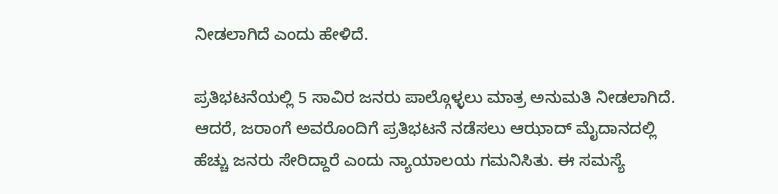ನೀಡಲಾಗಿದೆ ಎಂದು ಹೇಳಿದೆ.

ಪ್ರತಿಭಟನೆಯಲ್ಲಿ 5 ಸಾವಿರ ಜನರು ಪಾಲ್ಗೊಳ್ಳಲು ಮಾತ್ರ ಅನುಮತಿ ನೀಡಲಾಗಿದೆ. ಆದರೆ, ಜರಾಂಗೆ ಅವರೊಂದಿಗೆ ಪ್ರತಿಭಟನೆ ನಡೆಸಲು ಆಝಾದ್ ಮೈದಾನದಲ್ಲಿ ಹೆಚ್ಚು ಜನರು ಸೇರಿದ್ದಾರೆ ಎಂದು ನ್ಯಾಯಾಲಯ ಗಮನಿಸಿತು. ಈ ಸಮಸ್ಯೆ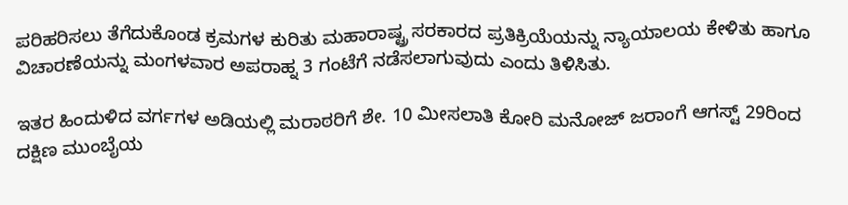ಪರಿಹರಿಸಲು ತೆಗೆದುಕೊಂಡ ಕ್ರಮಗಳ ಕುರಿತು ಮಹಾರಾಷ್ಟ್ರ ಸರಕಾರದ ಪ್ರತಿಕ್ರಿಯೆಯನ್ನು ನ್ಯಾಯಾಲಯ ಕೇಳಿತು ಹಾಗೂ ವಿಚಾರಣೆಯನ್ನು ಮಂಗಳವಾರ ಅಪರಾಹ್ನ 3 ಗಂಟೆಗೆ ನಡೆಸಲಾಗುವುದು ಎಂದು ತಿಳಿಸಿತು.

ಇತರ ಹಿಂದುಳಿದ ವರ್ಗಗಳ ಅಡಿಯಲ್ಲಿ ಮರಾಠರಿಗೆ ಶೇ. 10 ಮೀಸಲಾತಿ ಕೋರಿ ಮನೋಜ್ ಜರಾಂಗೆ ಆಗಸ್ಟ್ 29ರಿಂದ ದಕ್ಷಿಣ ಮುಂಬೈಯ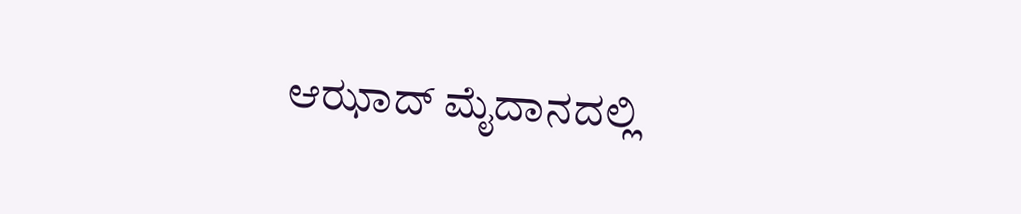ಆಝಾದ್ ಮೈದಾನದಲ್ಲಿ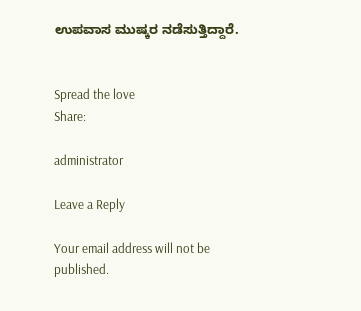ಉಪವಾಸ ಮುಷ್ಕರ ನಡೆಸುತ್ತಿದ್ದಾರೆ.


Spread the love
Share:

administrator

Leave a Reply

Your email address will not be published.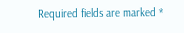Required fields are marked *